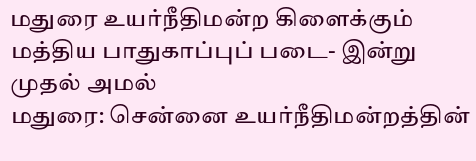மதுரை உயர்நீதிமன்ற கிளைக்கும் மத்திய பாதுகாப்புப் படை- இன்று முதல் அமல்
மதுரை: சென்னை உயர்நீதிமன்றத்தின்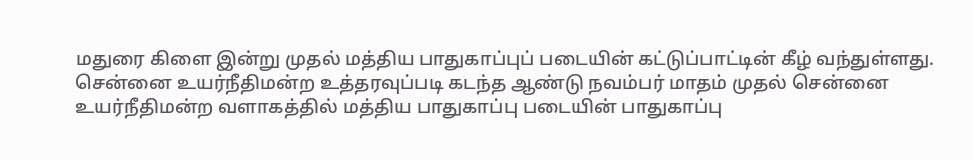மதுரை கிளை இன்று முதல் மத்திய பாதுகாப்புப் படையின் கட்டுப்பாட்டின் கீழ் வந்துள்ளது.
சென்னை உயர்நீதிமன்ற உத்தரவுப்படி கடந்த ஆண்டு நவம்பர் மாதம் முதல் சென்னை உயர்நீதிமன்ற வளாகத்தில் மத்திய பாதுகாப்பு படையின் பாதுகாப்பு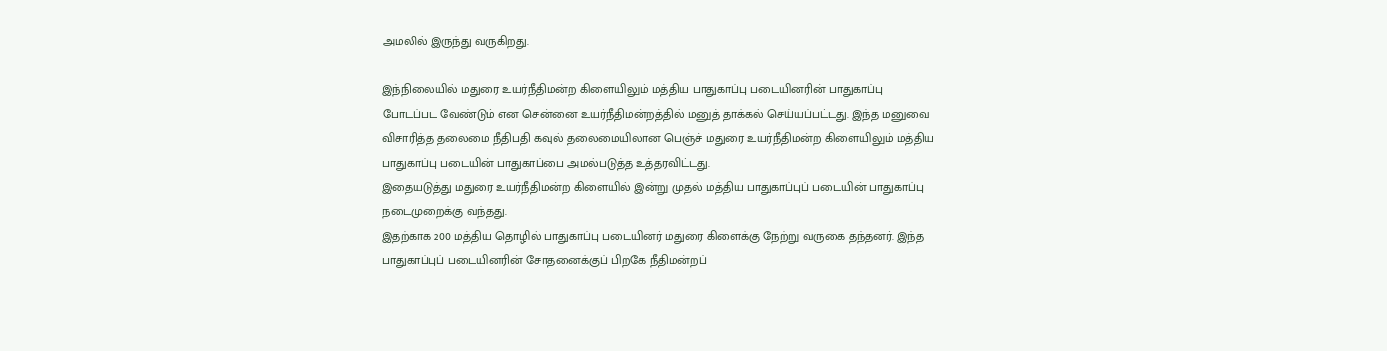அமலில் இருந்து வருகிறது.

இந்நிலையில் மதுரை உயர்நீதிமன்ற கிளையிலும் மத்திய பாதுகாப்பு படையினரின் பாதுகாப்பு போடப்பட வேண்டும் என சென்னை உயர்நீதிமன்றத்தில் மனுத் தாக்கல் செய்யப்பட்டது. இந்த மனுவை விசாரித்த தலைமை நீதிபதி கவுல் தலைமையிலான பெஞ்ச் மதுரை உயர்நீதிமன்ற கிளையிலும் மத்திய பாதுகாப்பு படையின் பாதுகாப்பை அமல்படுத்த உத்தரவிட்டது.
இதையடுத்து மதுரை உயர்நீதிமன்ற கிளையில் இன்று முதல் மத்திய பாதுகாப்புப் படையின் பாதுகாப்பு நடைமுறைக்கு வந்தது.
இதற்காக 200 மத்திய தொழில் பாதுகாப்பு படையினர் மதுரை கிளைக்கு நேற்று வருகை தந்தனர். இந்த பாதுகாப்புப் படையினரின் சோதனைக்குப் பிறகே நீதிமன்றப்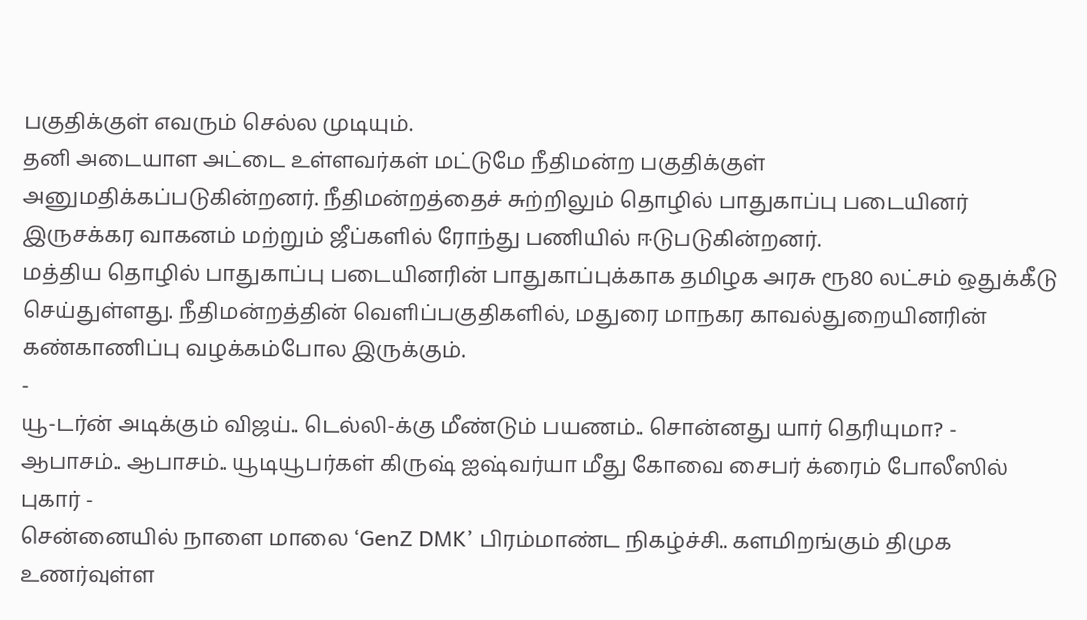பகுதிக்குள் எவரும் செல்ல முடியும்.
தனி அடையாள அட்டை உள்ளவர்கள் மட்டுமே நீதிமன்ற பகுதிக்குள் அனுமதிக்கப்படுகின்றனர். நீதிமன்றத்தைச் சுற்றிலும் தொழில் பாதுகாப்பு படையினர் இருசக்கர வாகனம் மற்றும் ஜீப்களில் ரோந்து பணியில் ஈடுபடுகின்றனர்.
மத்திய தொழில் பாதுகாப்பு படையினரின் பாதுகாப்புக்காக தமிழக அரசு ரூ80 லட்சம் ஒதுக்கீடு செய்துள்ளது. நீதிமன்றத்தின் வெளிப்பகுதிகளில், மதுரை மாநகர காவல்துறையினரின் கண்காணிப்பு வழக்கம்போல இருக்கும்.
-
யூ-டர்ன் அடிக்கும் விஜய்.. டெல்லி-க்கு மீண்டும் பயணம்.. சொன்னது யார் தெரியுமா? -
ஆபாசம்.. ஆபாசம்.. யூடியூபர்கள் கிருஷ் ஐஷ்வர்யா மீது கோவை சைபர் க்ரைம் போலீஸில் புகார் -
சென்னையில் நாளை மாலை ‘GenZ DMK’ பிரம்மாண்ட நிகழ்ச்சி.. களமிறங்கும் திமுக உணர்வுள்ள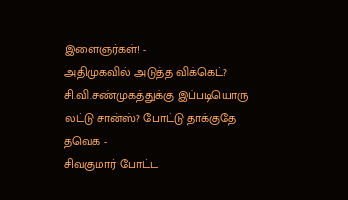இளைஞர்கள்! -
அதிமுகவில் அடுத்த விக்கெட்? சி.வி.சண்முகத்துக்கு இப்படியொரு லட்டு சான்ஸ்? போட்டு தாக்குதே தவெக -
சிவகுமார் போட்ட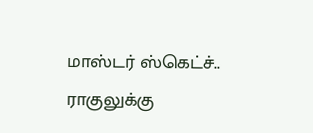மாஸ்டர் ஸ்கெட்ச்.. ராகுலுக்கு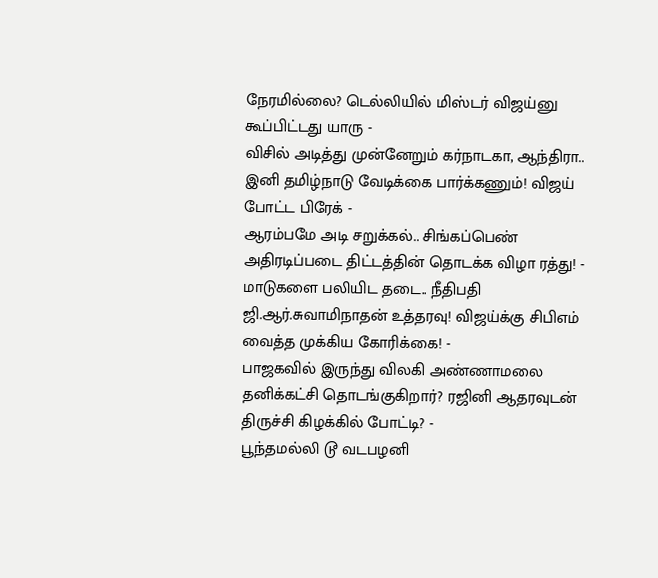நேரமில்லை? டெல்லியில் மிஸ்டர் விஜய்னு கூப்பிட்டது யாரு -
விசில் அடித்து முன்னேறும் கர்நாடகா, ஆந்திரா.. இனி தமிழ்நாடு வேடிக்கை பார்க்கணும்! விஜய் போட்ட பிரேக் -
ஆரம்பமே அடி சறுக்கல்.. சிங்கப்பெண் அதிரடிப்படை திட்டத்தின் தொடக்க விழா ரத்து! -
மாடுகளை பலியிட தடை.. நீதிபதி ஜி.ஆர்.சுவாமிநாதன் உத்தரவு! விஜய்க்கு சிபிஎம் வைத்த முக்கிய கோரிக்கை! -
பாஜகவில் இருந்து விலகி அண்ணாமலை தனிக்கட்சி தொடங்குகிறார்? ரஜினி ஆதரவுடன் திருச்சி கிழக்கில் போட்டி? -
பூந்தமல்லி டூ வடபழனி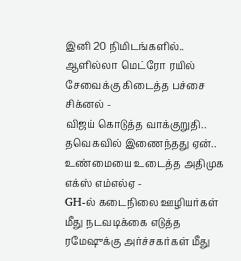இனி 20 நிமிடங்களில்.. ஆளில்லா மெட்ரோ ரயில் சேவைக்கு கிடைத்த பச்சை சிக்னல் -
விஜய் கொடுத்த வாக்குறுதி.. தவெகவில் இணைந்தது ஏன்.. உண்மையை உடைத்த அதிமுக எக்ஸ் எம்எல்ஏ -
GH-ல் கடைநிலை ஊழியர்கள் மீது நடவடிக்கை எடுத்த ரமேஷுக்கு அர்ச்சகர்கள் மீது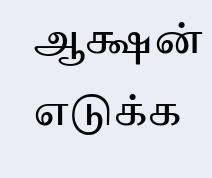ஆக்ஷன் எடுக்க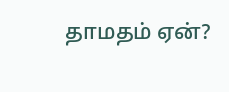தாமதம் ஏன்?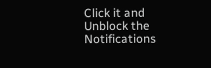Click it and Unblock the Notifications